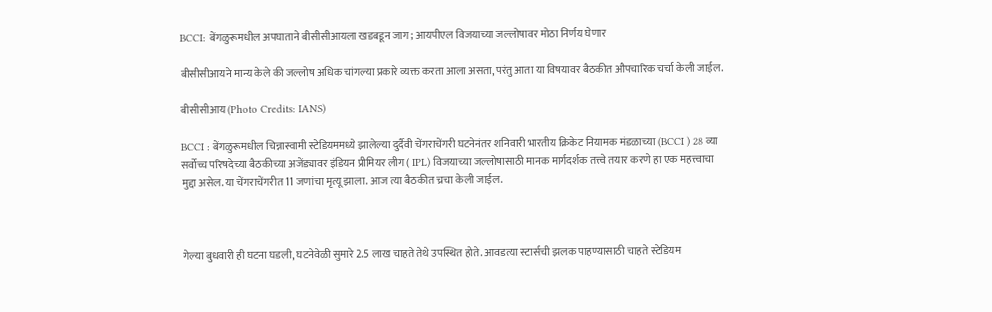BCCI: बेंगळुरूमधील अपघाताने बीसीसीआयला खडबडून जाग; आयपीएल विजयाच्या जल्लोषावर मोठा निर्णय घेणार

बीसीसीआयने मान्य केले की जल्लोष अधिक चांगल्या प्रकारे व्यक्त करता आला असता, परंतु आता या विषयावर बैठकीत औपचारिक चर्चा केली जाईल.

बीसीसीआय (Photo Credits: IANS)

BCCI : बेंगळुरूमधील चिन्नास्वामी स्टेडियममध्ये झालेल्या दुर्दैवी चेंगराचेंगरी घटनेनंतर शनिवारी भारतीय क्रिकेट नियामक मंडळाच्या (BCCI ) 28 व्या सर्वोच्च परिषदेच्या बैठकीच्या अजेंड्यावर इंडियन प्रीमियर लीग ( IPL) विजयाच्या जल्लोषासाठी मानक मार्गदर्शक तत्त्वे तयार करणे हा एक महत्त्वाचा मुद्दा असेल. या चेंगराचेंगरीत 11 जणांचा मृत्यू झाला. आज त्या बैठकीत च्रचा केली जाईल.



गेल्या बुधवारी ही घटना घडली, घटनेवेळी सुमारे 2.5 लाख चाहते तेथे उपस्थित होते. आवडत्या स्टार्सची झलक पाहण्यासाठी चाहते स्टेडियम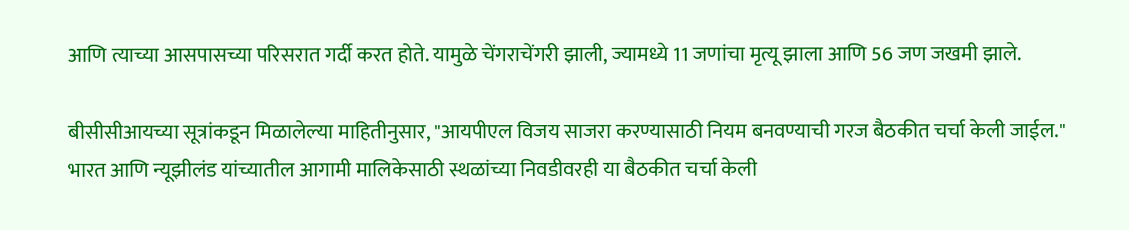आणि त्याच्या आसपासच्या परिसरात गर्दी करत होते. यामुळे चेंगराचेंगरी झाली, ज्यामध्ये 11 जणांचा मृत्यू झाला आणि 56 जण जखमी झाले.

बीसीसीआयच्या सूत्रांकडून मिळालेल्या माहितीनुसार, "आयपीएल विजय साजरा करण्यासाठी नियम बनवण्याची गरज बैठकीत चर्चा केली जाईल." भारत आणि न्यूझीलंड यांच्यातील आगामी मालिकेसाठी स्थळांच्या निवडीवरही या बैठकीत चर्चा केली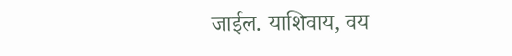जाईल. याशिवाय, वय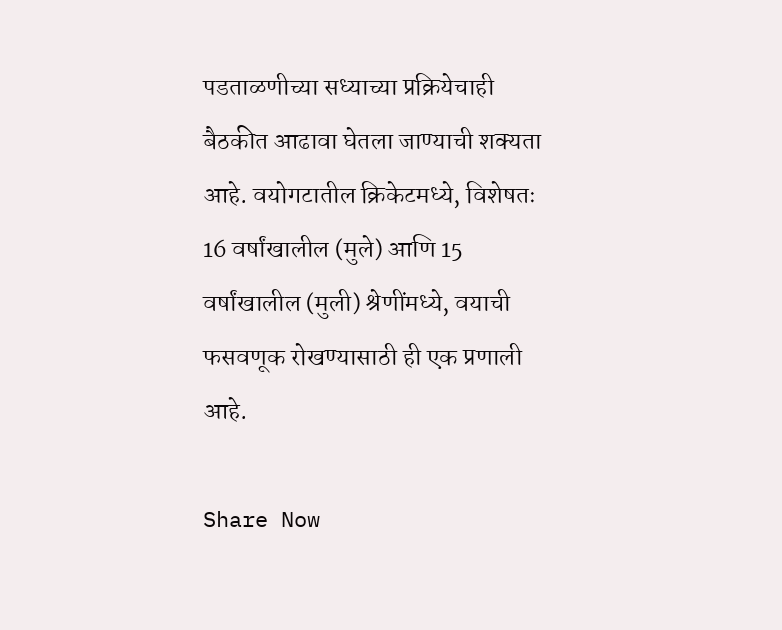पडताळणीच्या सध्याच्या प्रक्रियेचाही बैठकीत आढावा घेतला जाण्याची शक्यता आहे. वयोगटातील क्रिकेटमध्ये, विशेषतः 16 वर्षांखालील (मुले) आणि 15 वर्षांखालील (मुली) श्रेणींमध्ये, वयाची फसवणूक रोखण्यासाठी ही एक प्रणाली आहे.

Share Now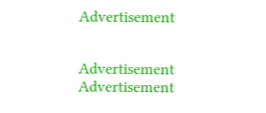Advertisement


Advertisement
Advertisement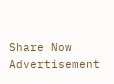Share Now
Advertisement